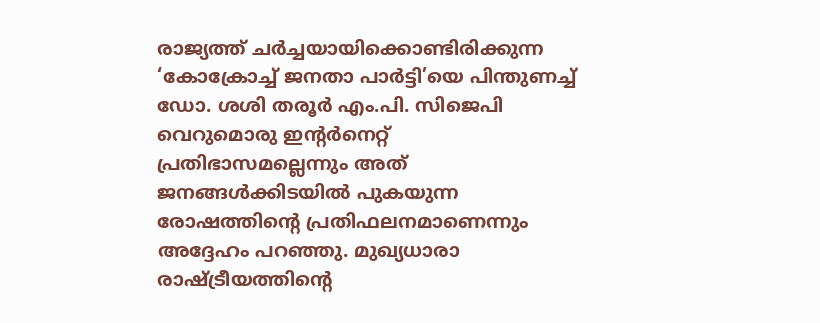രാജ്യത്ത് ചർച്ചയായിക്കൊണ്ടിരിക്കുന്ന ‘കോക്രോച്ച് ജനതാ പാർട്ടി’യെ പിന്തുണച്ച് ഡോ. ശശി തരൂർ എം.പി. സിജെപി വെറുമൊരു ഇന്റർനെറ്റ് പ്രതിഭാസമല്ലെന്നും അത് ജനങ്ങൾക്കിടയിൽ പുകയുന്ന രോഷത്തിന്റെ പ്രതിഫലനമാണെന്നും അദ്ദേഹം പറഞ്ഞു. മുഖ്യധാരാ രാഷ്ട്രീയത്തിന്റെ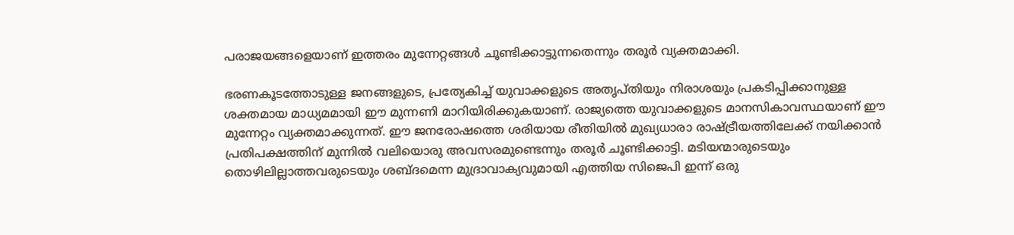പരാജയങ്ങളെയാണ് ഇത്തരം മുന്നേറ്റങ്ങൾ ചൂണ്ടിക്കാട്ടുന്നതെന്നും തരൂർ വ്യക്തമാക്കി.

ഭരണകൂടത്തോടുള്ള ജനങ്ങളുടെ, പ്രത്യേകിച്ച് യുവാക്കളുടെ അതൃപ്തിയും നിരാശയും പ്രകടിപ്പിക്കാനുള്ള ശക്തമായ മാധ്യമമായി ഈ മുന്നണി മാറിയിരിക്കുകയാണ്. രാജ്യത്തെ യുവാക്കളുടെ മാനസികാവസ്ഥയാണ് ഈ മുന്നേറ്റം വ്യക്തമാക്കുന്നത്. ഈ ജനരോഷത്തെ ശരിയായ രീതിയിൽ മുഖ്യധാരാ രാഷ്ട്രീയത്തിലേക്ക് നയിക്കാൻ പ്രതിപക്ഷത്തിന് മുന്നിൽ വലിയൊരു അവസരമുണ്ടെന്നും തരൂർ ചൂണ്ടിക്കാട്ടി. മടിയന്മാരുടെയും തൊഴിലില്ലാത്തവരുടെയും ശബ്ദമെന്ന മുദ്രാവാക്യവുമായി എത്തിയ സിജെപി ഇന്ന് ഒരു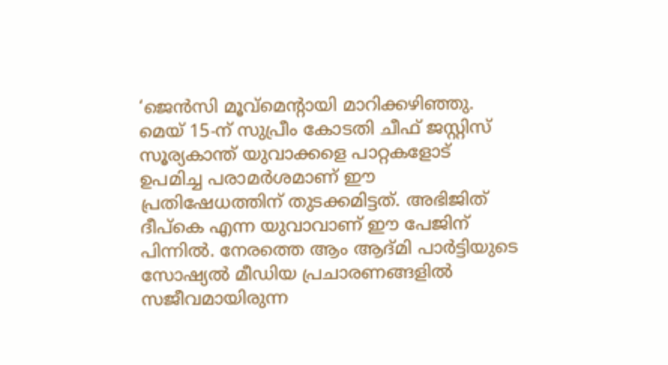‘ജെൻസി മൂവ്‌മെന്റായി മാറിക്കഴിഞ്ഞു. മെയ് 15-ന് സുപ്രീം കോടതി ചീഫ് ജസ്റ്റിസ് സൂര്യകാന്ത് യുവാക്കളെ പാറ്റകളോട് ഉപമിച്ച പരാമർശമാണ് ഈ പ്രതിഷേധത്തിന് തുടക്കമിട്ടത്. അഭിജിത് ദീപ്കെ എന്ന യുവാവാണ് ഈ പേജിന് പിന്നിൽ. നേരത്തെ ആം ആദ്മി പാർട്ടിയുടെ സോഷ്യൽ മീഡിയ പ്രചാരണങ്ങളിൽ സജീവമായിരുന്ന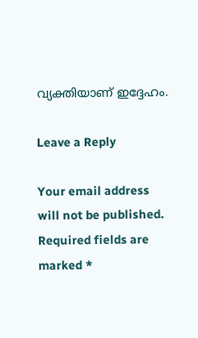വ്യക്തിയാണ് ഇദ്ദേഹം.

Leave a Reply

Your email address will not be published. Required fields are marked *